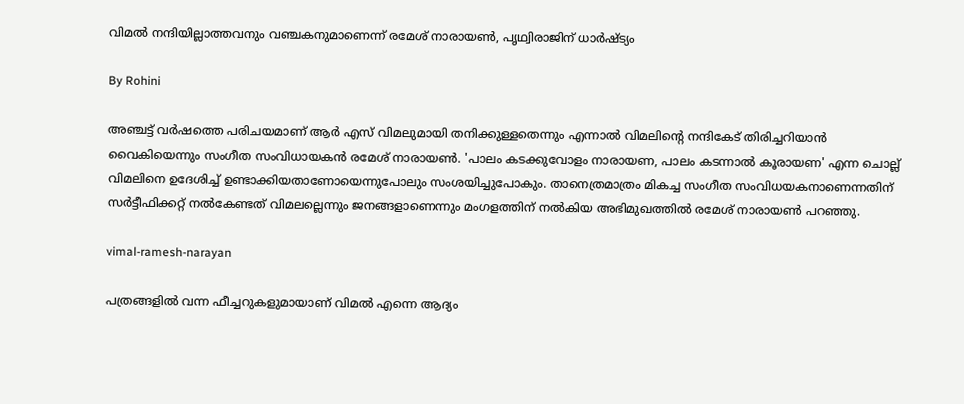വിമല്‍ നന്ദിയില്ലാത്തവനും വഞ്ചകനുമാണെന്ന് രമേശ് നാരായണ്‍, പൃഥ്വിരാജിന് ധാര്‍ഷ്ട്യം

By Rohini

അഞ്ചട്ട് വര്‍ഷത്തെ പരിചയമാണ് ആര്‍ എസ് വിമലുമായി തനിക്കുള്ളതെന്നും എന്നാല്‍ വിമലിന്റെ നന്ദികേട് തിരിച്ചറിയാന്‍ വൈകിയെന്നും സംഗീത സംവിധായകന്‍ രമേശ് നാരായണ്‍. 'പാലം കടക്കുവോളം നാരായണ, പാലം കടന്നാല്‍ കൂരായണ' എന്ന ചൊല്ല് വിമലിനെ ഉദേശിച്ച് ഉണ്ടാക്കിയതാണോയെന്നുപോലും സംശയിച്ചുപോകും. താനെത്രമാത്രം മികച്ച സംഗീത സംവിധയകനാണെന്നതിന് സര്‍ട്ടീഫിക്കറ്റ് നല്‍കേണ്ടത് വിമലല്ലെന്നും ജനങ്ങളാണെന്നും മംഗളത്തിന് നല്‍കിയ അഭിമുഖത്തില്‍ രമേശ് നാരായണ്‍ പറഞ്ഞു.

vimal-ramesh-narayan

പത്രങ്ങളില്‍ വന്ന ഫീച്ചറുകളുമായാണ് വിമല്‍ എന്നെ ആദ്യം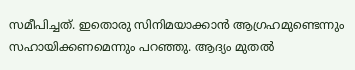സമീപിച്ചത്. ഇതൊരു സിനിമയാക്കാന്‍ ആഗ്രഹമുണ്ടെന്നും സഹായിക്കണമെന്നും പറഞ്ഞു. ആദ്യം മുതല്‍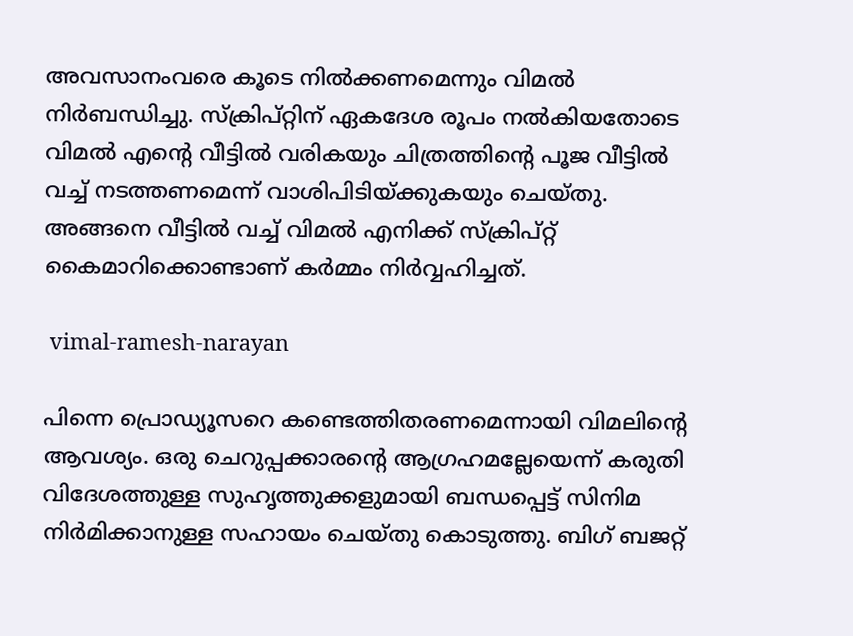അവസാനംവരെ കൂടെ നില്‍ക്കണമെന്നും വിമല്‍ നിര്‍ബന്ധിച്ചു. സ്‌ക്രിപ്റ്റിന് ഏകദേശ രൂപം നല്‍കിയതോടെ വിമല്‍ എന്റെ വീട്ടില്‍ വരികയും ചിത്രത്തിന്റെ പൂജ വീട്ടില്‍ വച്ച് നടത്തണമെന്ന് വാശിപിടിയ്ക്കുകയും ചെയ്തു. അങ്ങനെ വീട്ടില്‍ വച്ച് വിമല്‍ എനിക്ക് സ്‌ക്രിപ്റ്റ് കൈമാറിക്കൊണ്ടാണ് കര്‍മ്മം നിര്‍വ്വഹിച്ചത്.

 vimal-ramesh-narayan

പിന്നെ പ്രൊഡ്യൂസറെ കണ്ടെത്തിതരണമെന്നായി വിമലിന്റെ ആവശ്യം. ഒരു ചെറുപ്പക്കാരന്റെ ആഗ്രഹമല്ലേയെന്ന് കരുതി വിദേശത്തുള്ള സുഹൃത്തുക്കളുമായി ബന്ധപ്പെട്ട് സിനിമ നിര്‍മിക്കാനുള്ള സഹായം ചെയ്തു കൊടുത്തു. ബിഗ് ബജറ്റ്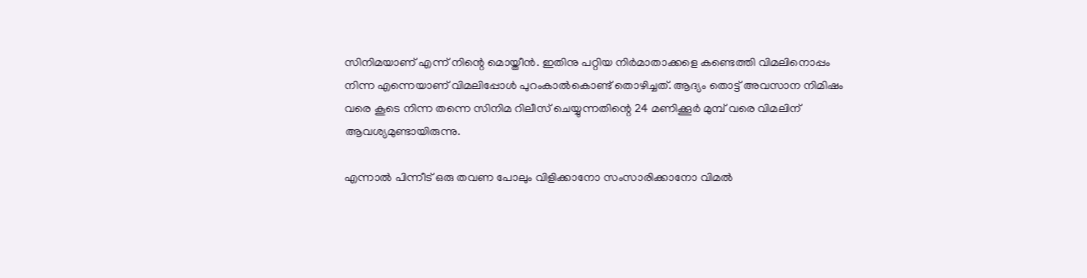സിനിമയാണ് എന്ന് നിന്റെ മൊയ്തീന്‍. ഇതിനു പറ്റിയ നിര്‍മാതാക്കളെ കണ്ടെത്തി വിമലിനൊപ്പം നിന്ന എന്നെയാണ് വിമലിപ്പോള്‍ പുറംകാല്‍കൊണ്ട് തൊഴിച്ചത്. ആദ്യം തൊട്ട് അവസാന നിമിഷം വരെ കൂടെ നിന്ന തന്നെ സിനിമ റിലീസ് ചെയ്യുന്നതിന്റെ 24 മണിക്കൂര്‍ മുമ്പ് വരെ വിമലിന് ആവശ്യമുണ്ടായിരുന്നു.

എന്നാല്‍ പിന്നീട് ഒരു തവണ പോലും വിളിക്കാനോ സംസാരിക്കാനോ വിമല്‍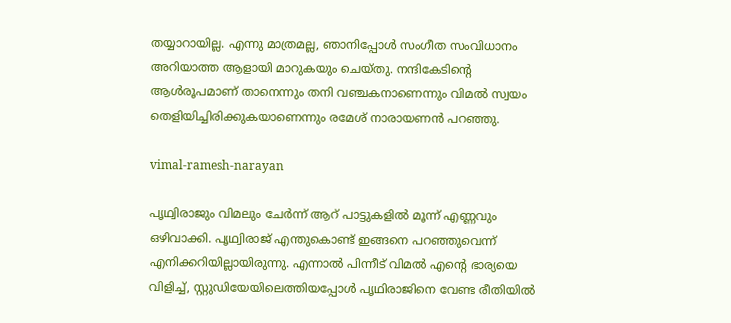തയ്യാറായില്ല. എന്നു മാത്രമല്ല, ഞാനിപ്പോള്‍ സംഗീത സംവിധാനം അറിയാത്ത ആളായി മാറുകയും ചെയ്തു. നന്ദികേടിന്റെ ആള്‍രൂപമാണ് താനെന്നും തനി വഞ്ചകനാണെന്നും വിമല്‍ സ്വയം തെളിയിച്ചിരിക്കുകയാണെന്നും രമേശ് നാരായണന്‍ പറഞ്ഞു.

vimal-ramesh-narayan

പൃഥ്വിരാജും വിമലും ചേര്‍ന്ന് ആറ് പാട്ടുകളില്‍ മൂന്ന് എണ്ണവും ഒഴിവാക്കി. പൃഥ്വിരാജ് എന്തുകൊണ്ട് ഇങ്ങനെ പറഞ്ഞുവെന്ന് എനിക്കറിയില്ലായിരുന്നു. എന്നാല്‍ പിന്നീട് വിമല്‍ എന്റെ ഭാര്യയെ വിളിച്ച്, സ്റ്റുഡിയേയിലെത്തിയപ്പോള്‍ പൃഥിരാജിനെ വേണ്ട രീതിയില്‍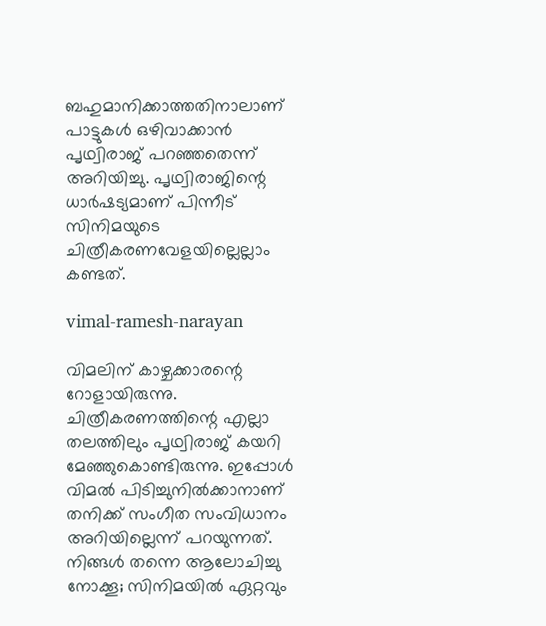ബഹുമാനിക്കാത്തതിനാലാണ് പാട്ടുകള്‍ ഒഴിവാക്കാന്‍ പൃഥ്വിരാജ് പറഞ്ഞതെന്ന് അറിയിച്ചു. പൃഥ്വിരാജിന്റെ ധാര്‍ഷട്യമാണ് പിന്നീട് സിനിമയുടെ ചിത്രീകരണവേളയില്ലെല്ലാം കണ്ടത്.

vimal-ramesh-narayan

വിമലിന് കാഴ്ചക്കാരന്റെ റോളായിരുന്നു. ചിത്രീകരണത്തിന്റെ എല്ലാ തലത്തിലും പൃഥ്വിരാജ് കയറി മേഞ്ഞുകൊണ്ടിരുന്നു. ഇപ്പോള്‍ വിമല്‍ പിടിച്ചുനില്‍ക്കാനാണ് തനിക്ക് സംഗീത സംവിധാനം അറിയില്ലെന്ന് പറയുന്നത്. നിങ്ങള്‍ തന്നെ ആലോചിച്ചു നോക്കൂ; സിനിമയില്‍ ഏറ്റവും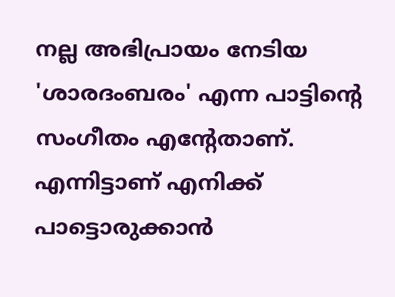നല്ല അഭിപ്രായം നേടിയ 'ശാരദംബരം' എന്ന പാട്ടിന്റെ സംഗീതം എന്റേതാണ്. എന്നിട്ടാണ് എനിക്ക് പാട്ടൊരുക്കാന്‍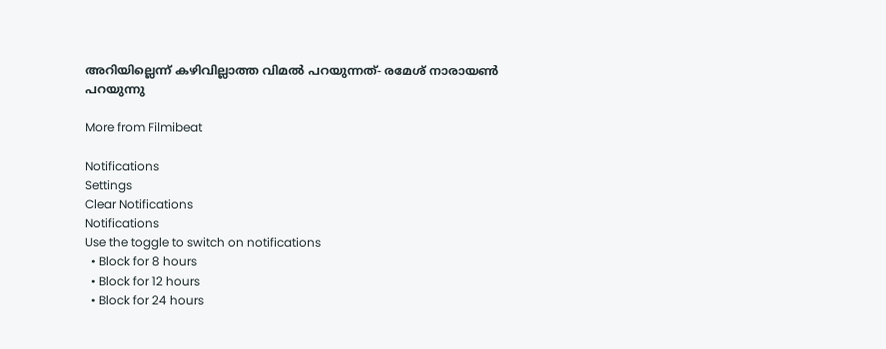അറിയില്ലെന്ന് കഴിവില്ലാത്ത വിമല്‍ പറയുന്നത്- രമേശ് നാരായണ്‍ പറയുന്നു

More from Filmibeat

Notifications
Settings
Clear Notifications
Notifications
Use the toggle to switch on notifications
  • Block for 8 hours
  • Block for 12 hours
  • Block for 24 hours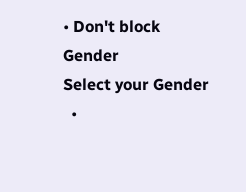• Don't block
Gender
Select your Gender
  •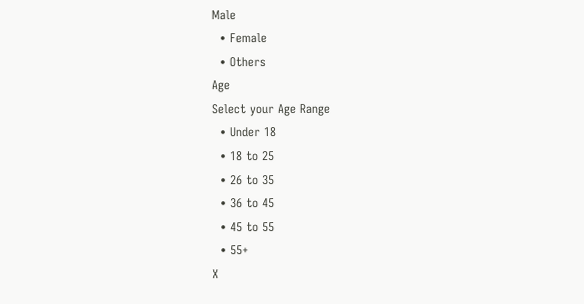Male
  • Female
  • Others
Age
Select your Age Range
  • Under 18
  • 18 to 25
  • 26 to 35
  • 36 to 45
  • 45 to 55
  • 55+
X